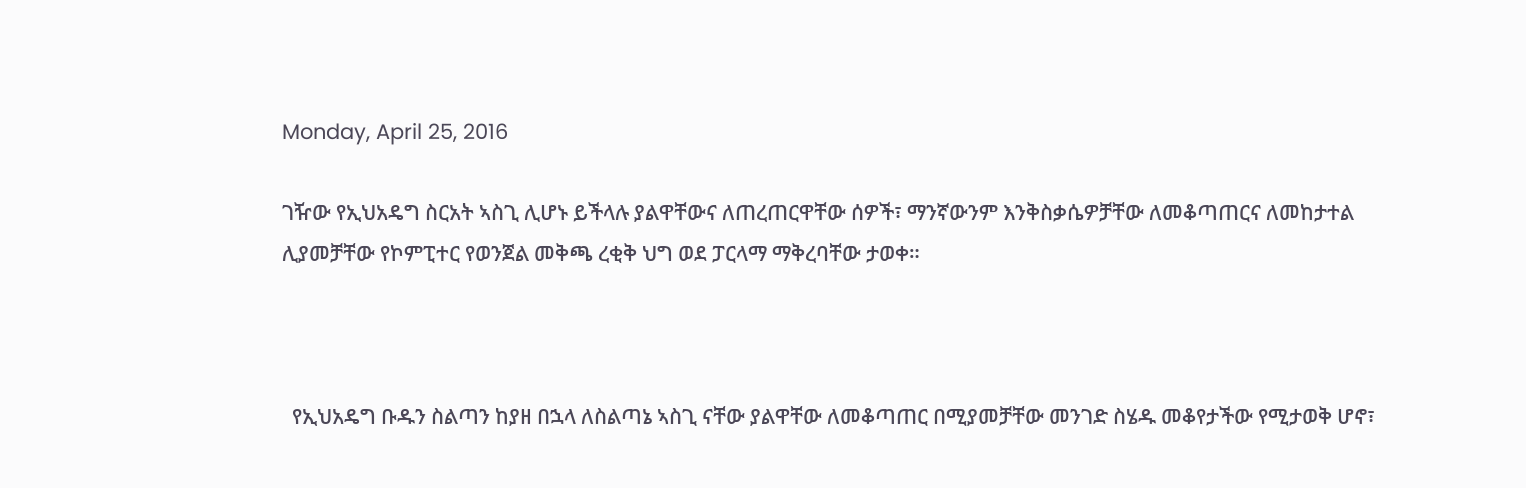Monday, April 25, 2016

ገዥው የኢህአዴግ ስርአት ኣስጊ ሊሆኑ ይችላሉ ያልዋቸውና ለጠረጠርዋቸው ሰዎች፣ ማንኛውንም እንቅስቃሴዎቻቸው ለመቆጣጠርና ለመከታተል ሊያመቻቸው የኮምፒተር የወንጀል መቅጫ ረቂቅ ህግ ወደ ፓርላማ ማቅረባቸው ታወቀ።



  የኢህአዴግ ቡዱን ስልጣን ከያዘ በኋላ ለስልጣኔ ኣስጊ ናቸው ያልዋቸው ለመቆጣጠር በሚያመቻቸው መንገድ ስሄዱ መቆየታችው የሚታወቅ ሆኖ፣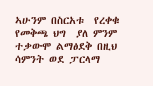ኣሁንም በስርአቱ  የረቀቁ የመቅጫ ህግ  ያለ ምንም ተቃውሞ ልማፅደቅ በዚህ ሳምንት ወደ ፓርላማ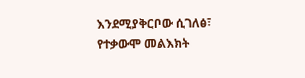እንደሚያቅርቦው ሲገለፅ፣ የተቃውሞ መልእክት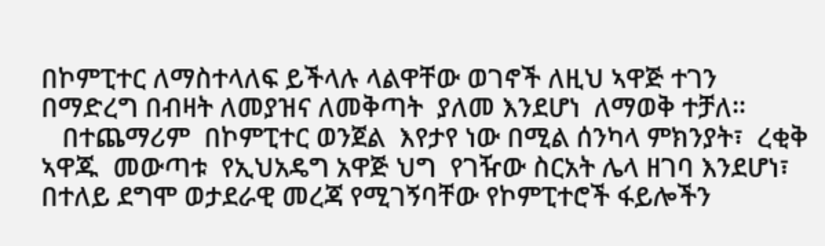በኮምፒተር ለማስተላለፍ ይችላሉ ላልዋቸው ወገኖች ለዚህ ኣዋጅ ተገን በማድረግ በብዛት ለመያዝና ለመቅጣት  ያለመ እንደሆነ  ለማወቅ ተቻለ።
   በተጨማሪም  በኮምፒተር ወንጀል  እየታየ ነው በሚል ሰንካላ ምክንያት፣  ረቂቅ ኣዋጁ  መውጣቱ  የኢህአዴግ አዋጅ ህግ  የገዥው ስርአት ሌላ ዘገባ እንደሆነ፣ በተለይ ደግሞ ወታደራዊ መረጃ የሚገኝባቸው የኮምፒተሮች ፋይሎችን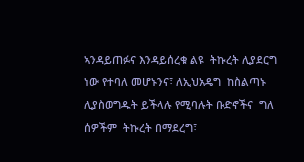ኣንዳይጠፉና እንዳይሰረቁ ልዩ  ትኩረት ሊያደርግ ነው የተባለ መሆኑንና፣ ለኢህአዴግ  ከስልጣኑ ሊያስወግዱት ይችላሉ የሚባሉት ቡድኖችና  ግለ ሰዎችም  ትኩረት በማደረግ፣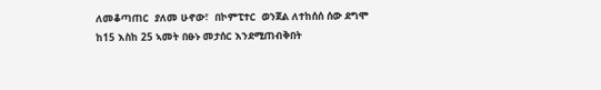ለመቆጣጠር  ያለመ ሁኖው፣  በኮምፒተር  ወንጀል ለተከሰሰ ሰው ደግሞ  ከ15 እስከ 25 ኣመት በፁኑ መታሰር እንደሚጠብቅበት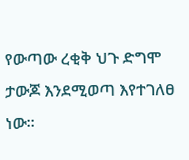የውጣው ረቂቅ ህጉ ድግሞ ታውጆ እንደሚወጣ እየተገለፀ ነው።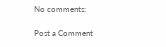No comments:

Post a Comment